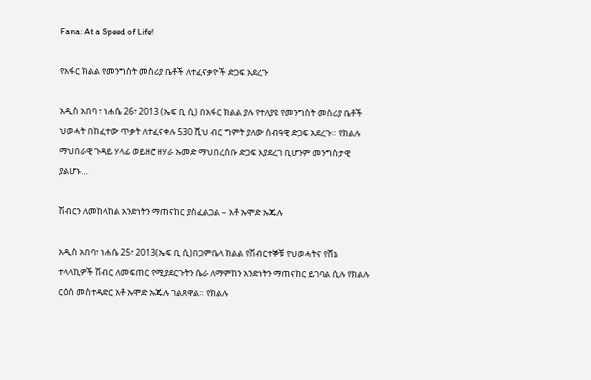Fana: At a Speed of Life!

የአፋር ክልል የመንግስት መስሪያ ቤቶች ለተፈናቃዮች ድጋፍ አደረጉ

አዲስ አበባ ፣ ነሐሴ 26፣ 2013 (ኤፍ ቢ ሲ) በአፋር ክልል ያሉ የተለያዩ የመንግስት መስሪያ ቤቶች ህወሓት በከፈተው ጥቃት ለተፈናቀሉ 530 ሺህ ብር ግምት ያለው ሰብዓዊ ድጋፍ አደረጉ። የክልሉ ማህበራዊ ጉዳይ ሃላፊ ወይዘሮ ዘሃራ ኡመድ ማህበረሰቡ ድጋፍ እያደረገ ቢሆንም መንግስታዊ ያልሆኑ…

ሽብርን ለመከላከል አንድነትን ማጠናከር ያስፈልጋል – አቶ ኡሞድ ኡጁሉ

አዲስ አበባ፣ ነሐሴ 25፣ 2013(ኤፍ ቢ ሲ)በጋምቤላ ክልል የሽብርተኞቹ የህወሓትና የሸኔ ተላላኪዎች ሽብር ለመፍጠር የሚያደርጉትን ሴራ ለማምከን አንድነትን ማጠናከር ይገባል ሲሉ የክልሉ ርዕሰ መስተዳድር አቶ ኡሞድ ኡጁሉ ገልጸዋል። የክልሉ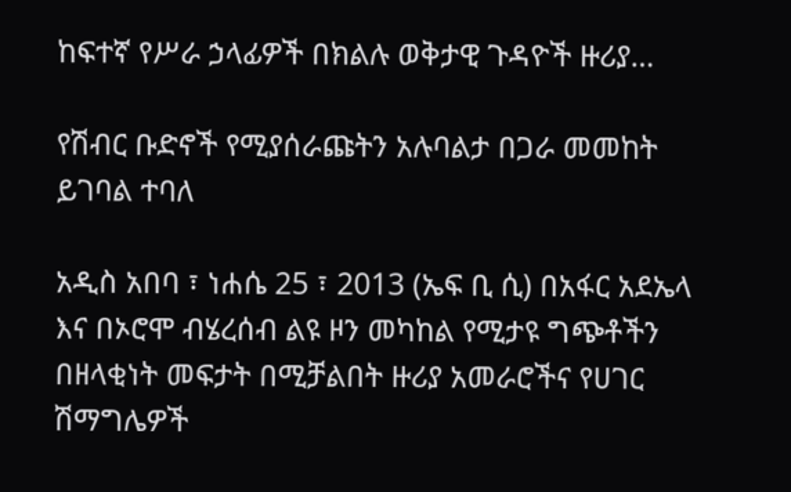ከፍተኛ የሥራ ኃላፊዎች በክልሉ ወቅታዊ ጉዳዮች ዙሪያ…

የሽብር ቡድኖች የሚያሰራጩትን አሉባልታ በጋራ መመከት ይገባል ተባለ

አዲስ አበባ ፣ ነሐሴ 25 ፣ 2013 (ኤፍ ቢ ሲ) በአፋር አደኤላ እና በኦሮሞ ብሄረሰብ ልዩ ዞን መካከል የሚታዩ ግጭቶችን በዘላቂነት መፍታት በሚቻልበት ዙሪያ አመራሮችና የሀገር ሽማግሌዎች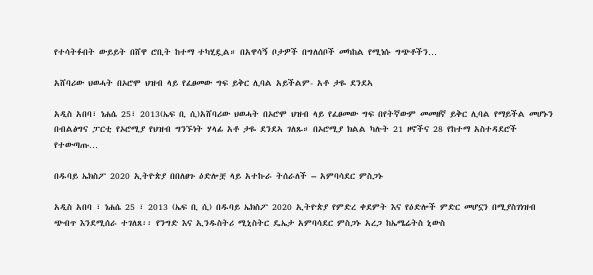የተሳትፉበት ውይይት በሸዋ ሮቢት ከተማ ተካሂዷል። በአዋሳኝ ቦታዎች በግለሰቦች መካከል የሚነሱ ግጭቶችን…

አሸባሪው ህወሓት በኦሮሞ ህዝብ ላይ የፈፀመው ግፍ ይቅር ሊባል አይችልም- አቶ ታዬ ደንደኣ

አዲስ አበባ፣ ነሐሴ 25፣ 2013(ኤፍ ቢ ሲ)አሸባሪው ህወሓት በኦሮሞ ህዝብ ላይ የፈፀመው ግፍ በየትኛውም መመዘኛ ይቅር ሊባል የማይችል መሆኑን በብልፅግና ፓርቲ የኦሮሚያ የህዝብ ግንኙነት ሃላፊ አቶ ታዬ ደንደኣ ገለጹ። በኦሮሚያ ክልል ካሉት 21 ዞኖችና 28 የከተማ አስተዳደሮች የተውጣጡ…

በዱባይ ኤክስፖ 2020 ኢትዮጵያ በበለፀጉ ዕድሎቿ ላይ አተኩራ ትሰራለች – አምባሳደር ምስጋኑ

አዲስ አበባ ፣ ነሐሴ 25 ፣ 2013 (ኤፍ ቢ ሲ) በዱባይ ኤክስፖ 2020 ኢትዮጵያ የምድረ ቀደምት እና የዕድሎች ምድር መሆኗን በሚያስገነዝብ ጭብጥ እንደሚሰራ ተገለጸ፡፡ የንግድ እና ኢንዱስትሪ ሚኒስትር ዴኤታ አምባሳደር ምስጋኑ አረጋ ከኤሜሬትስ ኒውስ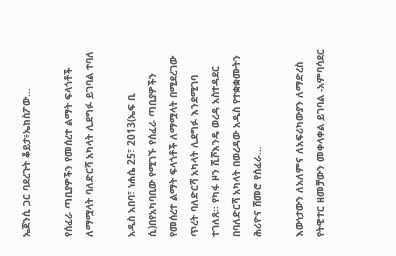ኤጀንሲ ጋር ባደረጉት ቆይታ፥ኤክስፖው…

የሰፈራ ጣቢያዎችን የመሰረተ ልማት ፍላጎቶች ለማሟላት ባለድርሻ አካላት ሊደግፉ ይገባል ተባለ

አዲስ አበባ፣ ነሐሴ 25፣ 2013(ኤፍ ቢ ሲ)በየአካባቢው የሚገኙ የሰፈራ ጣቢያዎችን የመሰረተ ልማት ፍላጎቶች ለማሟላት በሚደረገው ጥረት ባለድርሻ አካላት ሊደግፉ እንደሚገባ ተገለጸ፡፡ የካፋ ዞን ሺሾእንዴ ወረዳ አስተዳደር በባለድርሻ አካላት በወረዳው አዲስ የተቋቋሙትን ሕሪዮና ሸመሮ የሰፈራ…

እውነታውን ለአለምና ለአፍሪካውያን ለማድረስ የትዊተር ዘመቻውን መቀላቀል ይገባል -አምባሳደር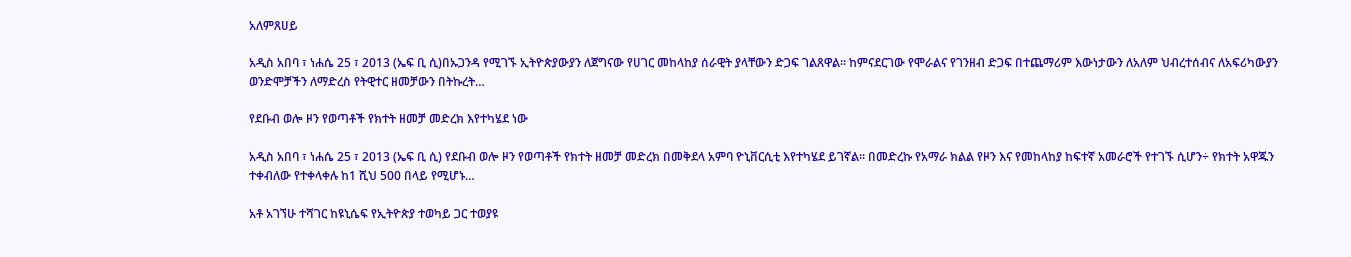አለምጸሀይ

አዲስ አበባ ፣ ነሐሴ 25 ፣ 2013 (ኤፍ ቢ ሲ)በኡጋንዳ የሚገኙ ኢትዮጵያውያን ለጀግናው የሀገር መከላከያ ሰራዊት ያላቸውን ድጋፍ ገልጸዋል፡፡ ከምናደርገው የሞራልና የገንዘብ ድጋፍ በተጨማሪም እውነታውን ለአለም ህብረተሰብና ለአፍሪካውያን ወንድሞቻችን ለማድረስ የትዊተር ዘመቻውን በትኩረት…

የደቡብ ወሎ ዞን የወጣቶች የክተት ዘመቻ መድረክ እየተካሄደ ነው

አዲስ አበባ ፣ ነሐሴ 25 ፣ 2013 (ኤፍ ቢ ሲ) የደቡብ ወሎ ዞን የወጣቶች የክተት ዘመቻ መድረክ በመቅደላ አምባ ዮኒቨርሲቲ እየተካሄደ ይገኛል፡፡ በመድረኩ የአማራ ክልል የዞን እና የመከላከያ ከፍተኛ አመራሮች የተገኙ ሲሆን÷ የክተት አዋጁን ተቀብለው የተቀላቀሉ ከ1 ሺህ 500 በላይ የሚሆኑ…

አቶ አገኘሁ ተሻገር ከዩኒሴፍ የኢትዮጵያ ተወካይ ጋር ተወያዩ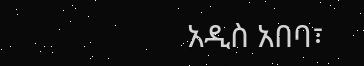አዲስ አበባ፣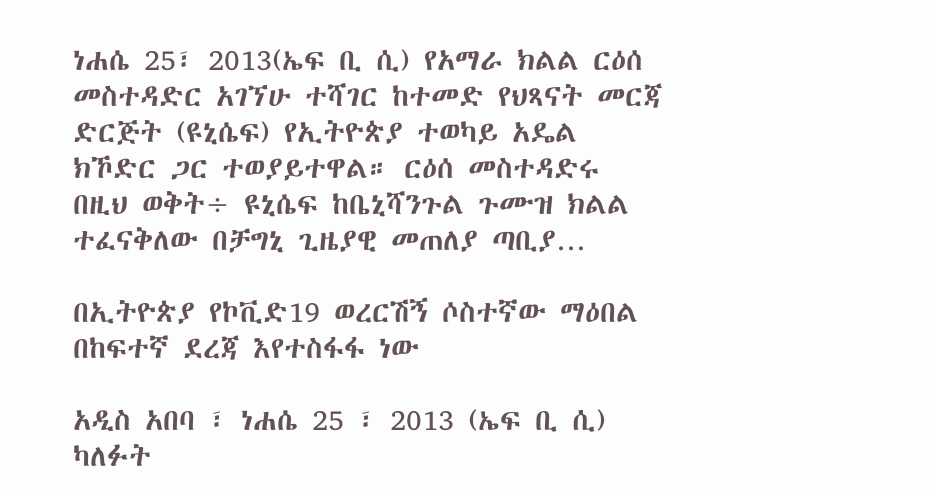ነሐሴ 25፣ 2013(ኤፍ ቢ ሲ) የአማራ ክልል ርዕሰ መስተዳድር አገኘሁ ተሻገር ከተመድ የህጻናት መርጃ ድርጅት (ዩኒሴፍ) የኢትዮጵያ ተወካይ አዴል ክኾድር ጋር ተወያይተዋል። ርዕሰ መስተዳድሩ በዚህ ወቅት÷ ዩኒሴፍ ከቤኒሻንጉል ጉሙዝ ክልል ተፈናቅለው በቻግኒ ጊዜያዊ መጠለያ ጣቢያ…

በኢትዮጵያ የኮቪድ19 ወረርሽኝ ሶስተኛው ማዕበል በከፍተኛ ደረጃ እየተስፋፋ ነው

አዲስ አበባ ፣ ነሐሴ 25 ፣ 2013 (ኤፍ ቢ ሲ) ካለፉት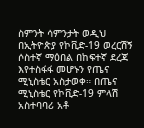ስምንት ሳምንታት ወዲህ በኢትዮጵያ የኮቪድ-19 ወረርሽኝ ሶስተኛ ማዕበል በከፍተኛ ደረጃ እየተስፋፋ መሆኑን የጤና ሚኒስቴር አስታወቀ። በጤና ሚኒስቴር የኮቪድ-19 ምላሽ አስተባባሪ አቶ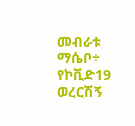መብራቱ ማሴቦ÷ የኮቪድ19 ወረርሽኝ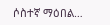ሶስተኛ ማዕበል…